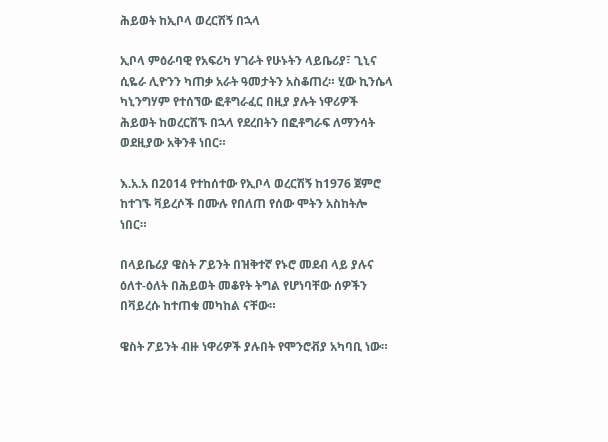ሕይወት ከኢቦላ ወረርሽኝ በኋላ

ኢቦላ ምዕራባዊ የአፍሪካ ሃገራት የሁኑትን ላይቤሪያ፣ ጊኒና ሲዬራ ሊዮንን ካጠቃ አራት ዓመታትን አስቆጠረ። ሂው ኪንሴላ ካኒንግሃም የተሰኘው ፎቶግራፈር በዚያ ያሉት ነዋሪዎች ሕይወት ከወረርሽኙ በኋላ የደረበትን በፎቶግራፍ ለማንሳት ወደዚያው አቅንቶ ነበር።

እ.አ.አ በ2014 የተከሰተው የኢቦላ ወረርሽኝ ከ1976 ጀምሮ ከተገኙ ቫይረሶች በሙሉ የበለጠ የሰው ሞትን አስከትሎ ነበር።

በላይቤሪያ ዌስት ፖይንት በዝቅተኛ የኑሮ መደብ ላይ ያሉና ዕለተ-ዕለት በሕይወት መቆየት ትግል የሆነባቸው ሰዎችን በቫይረሱ ከተጠቁ መካከል ናቸው።

ዌስት ፖይንት ብዙ ነዋሪዎች ያሉበት የሞንሮቭያ አካባቢ ነው።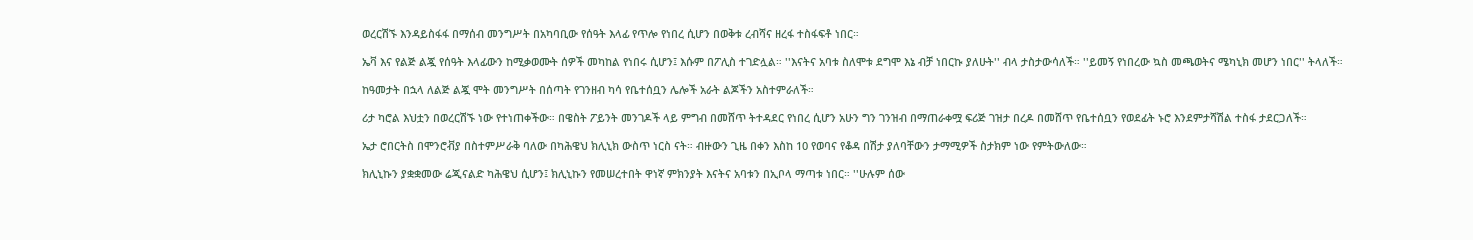ወረርሽኙ እንዳይስፋፋ በማሰብ መንግሥት በአካባቢው የሰዓት እላፊ የጥሎ የነበረ ሲሆን በወቅቱ ረብሻና ዘረፋ ተስፋፍቶ ነበር።

ኤቫ እና የልጅ ልጇ የሰዓት እላፊውን ከሚቃወሙት ሰዎች መካከል የነበሩ ሲሆን፤ እሱም በፖሊስ ተገድሏል። ''እናትና አባቱ ስለሞቱ ደግሞ እኔ ብቻ ነበርኩ ያለሁት'' ብላ ታስታውሳለች። ''ይመኝ የነበረው ኳስ መጫወትና ሜካኒክ መሆን ነበር'' ትላለች።

ከዓመታት በኋላ ለልጅ ልጇ ሞት መንግሥት በሰጣት የገንዘብ ካሳ የቤተሰቧን ሌሎች አራት ልጆችን አስተምራለች።

ሪታ ካሮል እህቷን በወረርሽኙ ነው የተነጠቀችው። በዌስት ፖይንት መንገዶች ላይ ምግብ በመሸጥ ትተዳደር የነበረ ሲሆን አሁን ግን ገንዝብ በማጠራቀሟ ፍሪጅ ገዝታ በረዶ በመሸጥ የቤተሰቧን የወደፊት ኑሮ እንደምታሻሽል ተስፋ ታደርጋለች።

ኤታ ሮበርትስ በሞንሮቭያ በስተምሥራቅ ባለው በካሕዌህ ክሊኒክ ውስጥ ነርስ ናት። ብዙውን ጊዜ በቀን እስከ 10 የወባና የቆዳ በሽታ ያለባቸውን ታማሚዎች ስታክም ነው የምትውለው።

ክሊኒኩን ያቋቋመው ሬጂናልድ ካሕዌህ ሲሆን፤ ክሊኒኩን የመሠረተበት ዋነኛ ምክንያት እናትና አባቱን በኢቦላ ማጣቱ ነበር። ''ሁሉም ሰው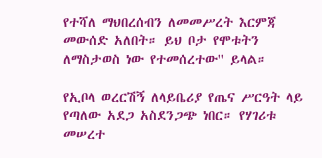የተሻለ ማህበረሰብን ለመመሥረት እርምጃ መውሰድ አለበት። ይህ ቦታ የሞቱትን ለማስታወስ ነው የተመሰረተው'' ይላል።

የኢቦላ ወረርሽኝ ለላይቤሪያ የጤና ሥርዓት ላይ የጣለው አደጋ አስደንጋጭ ነበር። የሃገሪቱ መሠረተ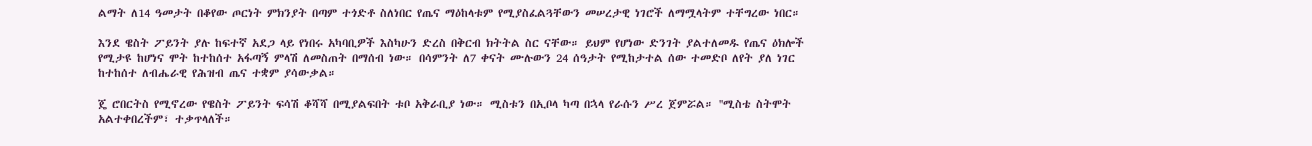ልማት ለ14 ዓመታት በቆየው ጦርነት ምክንያት በጣም ተጎድቶ ስለነበር የጤና ማዕከላቱም የሚያስፈልጓቸውን መሠረታዊ ነገሮች ለማሟላትም ተቸግረው ነበር።

እንደ ዌስት ፖይንት ያሉ ከፍተኛ አደጋ ላይ የነበሩ አካባቢዎች እስካሁን ድረስ በቅርብ ክትትል ስር ናቸው። ይህም የሆነው ድንገት ያልተለመዱ የጤና ዕክሎች የሚታዩ ከሆነና ሞት ከተከሰተ አፋጣኝ ምላሽ ለመስጠት በማሰብ ነው። በሳምንት ለ7 ቀናት ሙሉውን 24 ሰዓታት የሚከታተል ሰው ተመድቦ ለየት ያለ ነገር ከተከሰተ ለብሔራዊ የሕዝብ ጤና ተቋም ያሳውቃል።

ጄ ሮበርትስ የሚኖረው የዌስት ፖይንት ፍሳሽ ቆሻሻ በሚያልፍበት ቱቦ አቅራቢያ ነው። ሚስቱን በኢቦላ ካጣ በኋላ የራሱን ሥረ ጀምሯል። ''ሚስቴ ስትሞት አልተቀበረችም፣ ተቃጥላለች።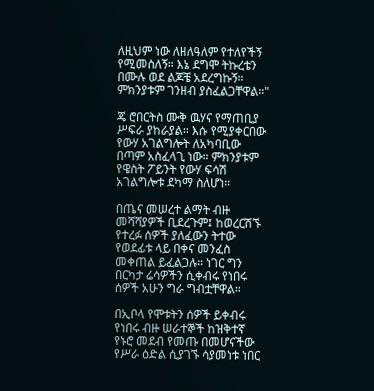ለዚህም ነው ለዘለዓለም የተለየችኝ የሚመስለኝ። እኔ ደግሞ ትኩረቴን በሙሉ ወደ ልጆቼ አደረግኩኝ። ምክንያቱም ገንዘብ ያስፈልጋቸዋል።"

ጄ ሮበርትስ ሙቅ ዉሃና የማጠቢያ ሥፍራ ያከራያል። እሱ የሚያቀርበው የውሃ አገልግሎት ለአካባቢው በጣም አስፈላጊ ነው። ምክንያቱም የዌስት ፖይንት የውሃ ፍሳሽ አገልግሎቱ ደካማ ስለሆነ።

በጤና መሠረተ ልማት ብዙ መሻሻያዎች ቢደረጉም፤ ከወረርሽኙ የተረፉ ሰዎች ያለፈውን ትተው የወደፊቱ ላይ በቀና መንፈስ መቀጠል ይፈልጋሉ። ነገር ግን በርካታ ሬሳዎችን ሲቀብሩ የነበሩ ሰዎች አሁን ግራ ግብቷቸዋል።

በኢቦላ የሞቱትን ሰዎች ይቀብሩ የነበሩ ብዙ ሠራተኞች ከዝቅተኛ የኑሮ መደብ የመጡ በመሆናችው የሥራ ዕድል ሲያገኙ ሳያመነቱ ነበር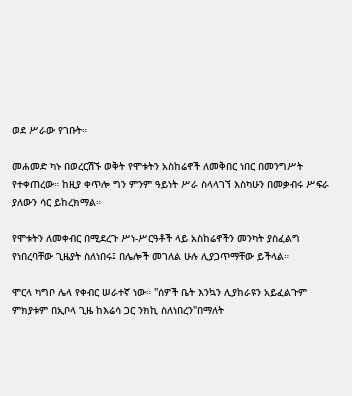ወደ ሥራው የገቡት።

መሐመድ ካኑ በወረርሽኙ ወቅት የሞቱትን አስከሬኖች ለመቅበር ነበር በመንግሥት የተቀጠረው። ከዚያ ቀጥሎ ግን ምንም ዓይነት ሥራ ስላላገኘ እስካሁን በመቃብሩ ሥፍራ ያለውን ሳር ይከረክማል።

የሞቱትን ለመቀብር በሚደረጉ ሥነ-ሥርዓቶች ላይ አስከሬኖችን መንካት ያስፈልግ የነበረባቸው ጊዜያት ስለነበሩ፤ በሌሎች መገለል ሁሉ ሊያጋጥማቸው ይችላል።

ሞርላ ካግቦ ሌላ የቀብር ሠራተኛ ነው። ''ሰዎች ቤት እንኳን ሊያከራዩን አይፈልጉም ምክያቱም በኢቦላ ጊዜ ከእሬሳ ጋር ንክኪ ስለነበረን''በማለት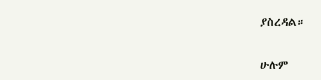ያስረዳል።

ሁሉም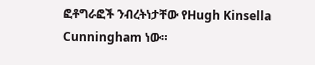ፎቶግራፎች ንብረትነታቸው የHugh Kinsella Cunningham ነው።